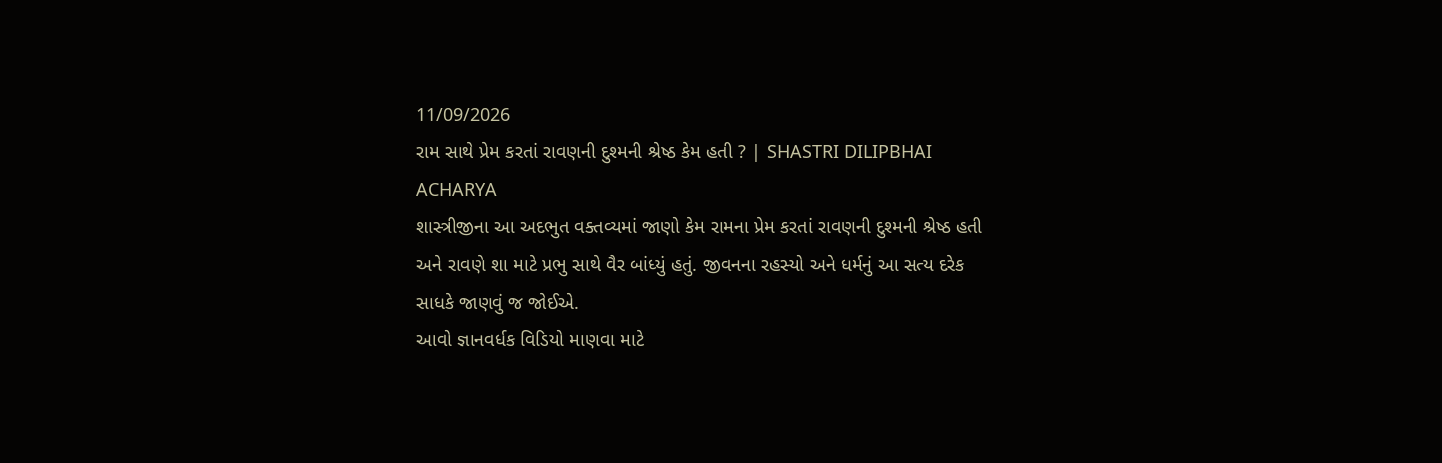11/09/2026
રામ સાથે પ્રેમ કરતાં રાવણની દુશ્મની શ્રેષ્ઠ કેમ હતી ? | SHASTRI DILIPBHAI ACHARYA
શાસ્ત્રીજીના આ અદભુત વક્તવ્યમાં જાણો કેમ રામના પ્રેમ કરતાં રાવણની દુશ્મની શ્રેષ્ઠ હતી અને રાવણે શા માટે પ્રભુ સાથે વૈર બાંધ્યું હતું. જીવનના રહસ્યો અને ધર્મનું આ સત્ય દરેક સાધકે જાણવું જ જોઈએ.
આવો જ્ઞાનવર્ધક વિડિયો માણવા માટે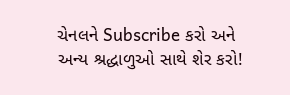ચેનલને Subscribe કરો અને અન્ય શ્રદ્ધાળુઓ સાથે શેર કરો!